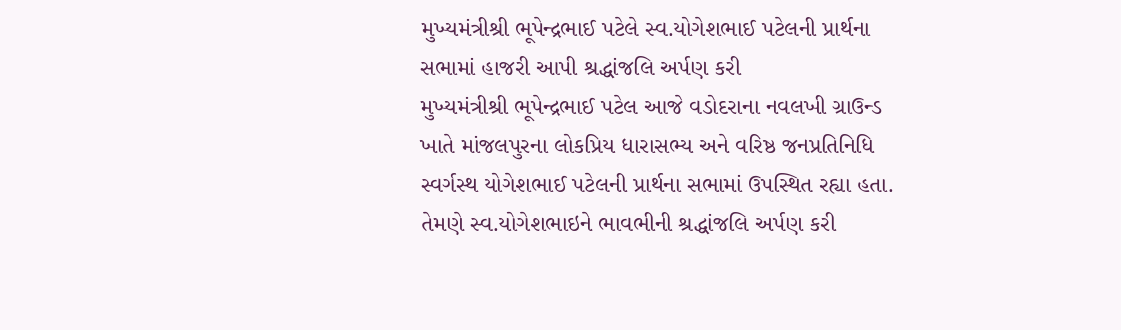મુખ્યમંત્રીશ્રી ભૂપેન્દ્રભાઈ પટેલે સ્વ.યોગેશભાઈ પટેલની પ્રાર્થના સભામાં હાજરી આપી શ્રદ્ધાંજલિ અર્પણ કરી
મુખ્યમંત્રીશ્રી ભૂપેન્દ્રભાઈ પટેલ આજે વડોદરાના નવલખી ગ્રાઉન્ડ ખાતે માંજલપુરના લોકપ્રિય ધારાસભ્ય અને વરિષ્ઠ જનપ્રતિનિધિ સ્વર્ગસ્થ યોગેશભાઈ પટેલની પ્રાર્થના સભામાં ઉપસ્થિત રહ્યા હતા.
તેમણે સ્વ.યોગેશભાઇને ભાવભીની શ્રદ્ધાંજલિ અર્પણ કરી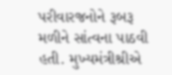પરીવારજનોને રૂબરૂ મળીને સાંત્વના પાઠવી હતી. મુખ્યમંત્રીશ્રીએ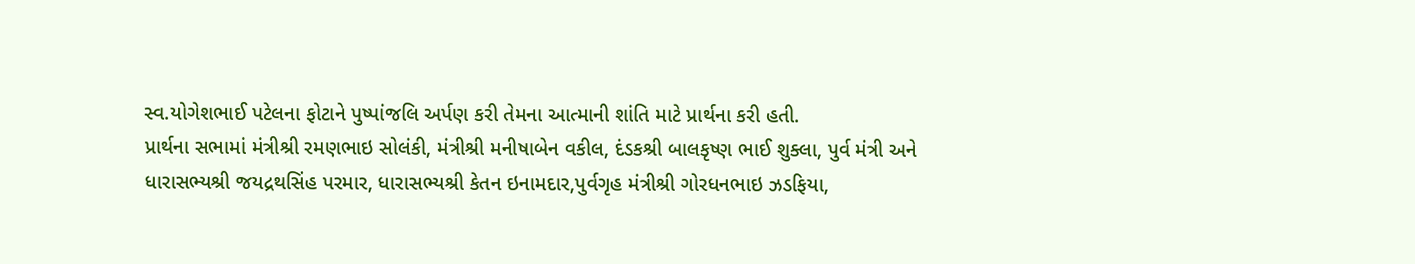સ્વ.યોગેશભાઈ પટેલના ફોટાને પુષ્પાંજલિ અર્પણ કરી તેમના આત્માની શાંતિ માટે પ્રાર્થના કરી હતી.
પ્રાર્થના સભામાં મંત્રીશ્રી રમણભાઇ સોલંકી, મંત્રીશ્રી મનીષાબેન વકીલ, દંડકશ્રી બાલકૃષ્ણ ભાઈ શુક્લા, પુર્વ મંત્રી અને ધારાસભ્યશ્રી જયદ્રથસિંહ પરમાર, ધારાસભ્યશ્રી કેતન ઇનામદાર,પુર્વગૃહ મંત્રીશ્રી ગોરધનભાઇ ઝડફિયા,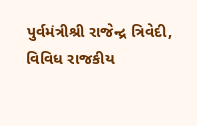પુર્વમંત્રીશ્રી રાજેન્દ્ર ત્રિવેદી, વિવિધ રાજકીય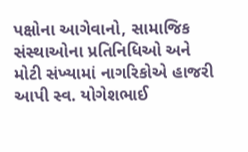પક્ષોના આગેવાનો, સામાજિક સંસ્થાઓના પ્રતિનિધિઓ અને મોટી સંખ્યામાં નાગરિકોએ હાજરી આપી સ્વ. યોગેશભાઈ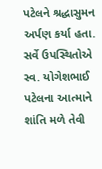પટેલને શ્રદ્ધાસુમન અર્પણ કર્યા હતા. સર્વે ઉપસ્થિતોએ સ્વ. યોગેશભાઈ પટેલના આત્માને શાંતિ મળે તેવી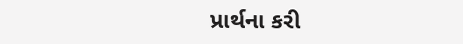પ્રાર્થના કરી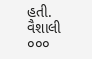હતી.
વૈશાલી ૦૦૦